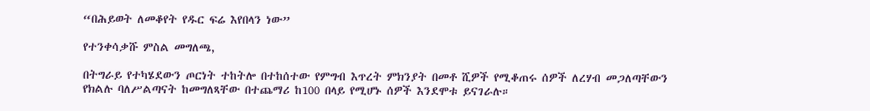“በሕይወት ለመቆየት የዱር ፍሬ እየበላን ነው”

የተንቀሳቃሹ ምስል መግለጫ,

በትግራይ የተካሄደውን ጦርነት ተከትሎ በተከሰተው የምግብ እጥረት ምክንያት በመቶ ሺዎች የሚቆጠሩ ሰዎች ለረሃብ መጋለጣቸውን የክልሉ ባለሥልጣናት ከመግለጻቸው በተጨማሪ ከ100 በላይ የሚሆኑ ሰዎች እንደሞቱ ይናገራሉ።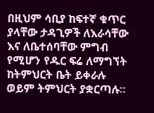በዚህም ሳቢያ ከፍተኛ ቁጥር ያላቸው ታዳጊዎች ለእራሳቸው እና ለቤተሰባቸው ምግብ የሚሆን የዱር ፍሬ ለማግኘት ከትምህርት ቤት ይቀራሉ ወይም ትምህርት ያቋርጣሉ።